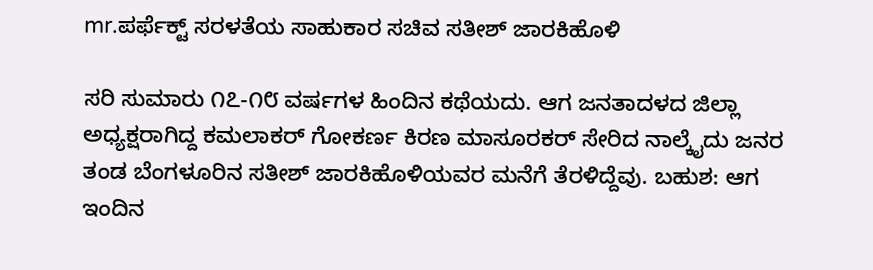mr.ಪರ್ಫೆಕ್ಟ್‌ ಸರಳತೆಯ ಸಾಹುಕಾರ ಸಚಿವ ಸತೀಶ್‌ ಜಾರಕಿಹೊಳಿ

ಸರಿ ಸುಮಾರು ೧೭-೧೮ ವರ್ಷಗಳ ಹಿಂದಿನ ಕಥೆಯದು. ಆಗ ಜನತಾದಳದ ಜಿಲ್ಲಾ ಅಧ್ಯಕ್ಷರಾಗಿದ್ದ ಕಮಲಾಕರ್‌ ಗೋಕರ್ಣ ಕಿರಣ ಮಾಸೂರಕರ್‌ ಸೇರಿದ ನಾಲ್ಕೈದು ಜನರ ತಂಡ ಬೆಂಗಳೂರಿನ ಸತೀಶ್‌ ಜಾರಕಿಹೊಳಿಯವರ ಮನೆಗೆ ತೆರಳಿದ್ದೆವು. ಬಹುಶ: ಆಗ ಇಂದಿನ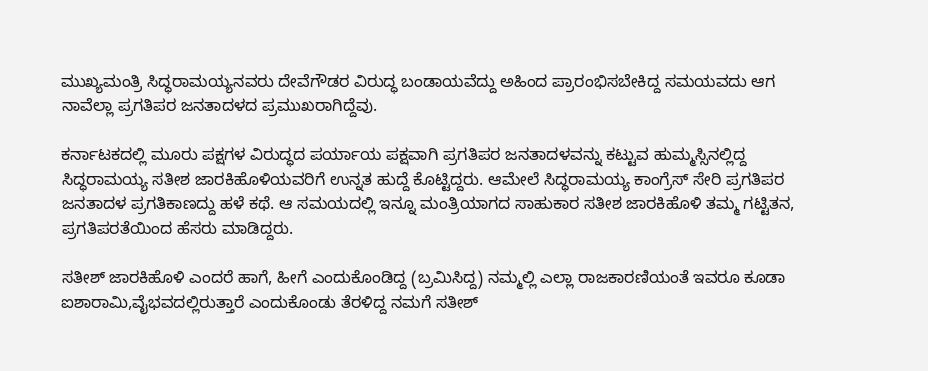ಮುಖ್ಯಮಂತ್ರಿ ಸಿದ್ಧರಾಮಯ್ಯನವರು ದೇವೆಗೌಡರ ವಿರುದ್ಧ ಬಂಡಾಯವೆದ್ದು ಅಹಿಂದ ಪ್ರಾರಂಭಿಸಬೇಕಿದ್ದ ಸಮಯವದು ಆಗ ನಾವೆಲ್ಲಾ ಪ್ರಗತಿಪರ ಜನತಾದಳದ ಪ್ರಮುಖರಾಗಿದ್ದೆವು.

ಕರ್ನಾಟಕದಲ್ಲಿ ಮೂರು ಪಕ್ಷಗಳ ವಿರುದ್ಧದ ಪರ್ಯಾಯ ಪಕ್ಷವಾಗಿ ಪ್ರಗತಿಪರ ಜನತಾದಳವನ್ನು ಕಟ್ಟುವ ಹುಮ್ಮಸ್ಸಿನಲ್ಲಿದ್ದ ಸಿದ್ಧರಾಮಯ್ಯ ಸತೀಶ ಜಾರಕಿಹೊಳಿಯವರಿಗೆ ಉನ್ನತ ಹುದ್ದೆ ಕೊಟ್ಟಿದ್ದರು. ಆಮೇಲೆ ಸಿದ್ಧರಾಮಯ್ಯ ಕಾಂಗ್ರೆಸ್‌ ಸೇರಿ ಪ್ರಗತಿಪರ ಜನತಾದಳ ಪ್ರಗತಿಕಾಣದ್ದು ಹಳೆ ಕಥೆ. ಆ ಸಮಯದಲ್ಲಿ ಇನ್ನೂ ಮಂತ್ರಿಯಾಗದ ಸಾಹುಕಾರ ಸತೀಶ ಜಾರಕಿಹೊಳಿ ತಮ್ಮ ಗಟ್ಟಿತನ, ಪ್ರಗತಿಪರತೆಯಿಂದ ಹೆಸರು ಮಾಡಿದ್ದರು.

ಸತೀಶ್‌ ಜಾರಕಿಹೊಳಿ ಎಂದರೆ ಹಾಗೆ, ಹೀಗೆ ಎಂದುಕೊಂಡಿದ್ದ (ಬ್ರಮಿಸಿದ್ದ) ನಮ್ಮಲ್ಲಿ ಎಲ್ಲಾ ರಾಜಕಾರಣಿಯಂತೆ ಇವರೂ ಕೂಡಾ ಐಶಾರಾಮಿ,ವೈಭವದಲ್ಲಿರುತ್ತಾರೆ ಎಂದುಕೊಂಡು ತೆರಳಿದ್ದ ನಮಗೆ ಸತೀಶ್‌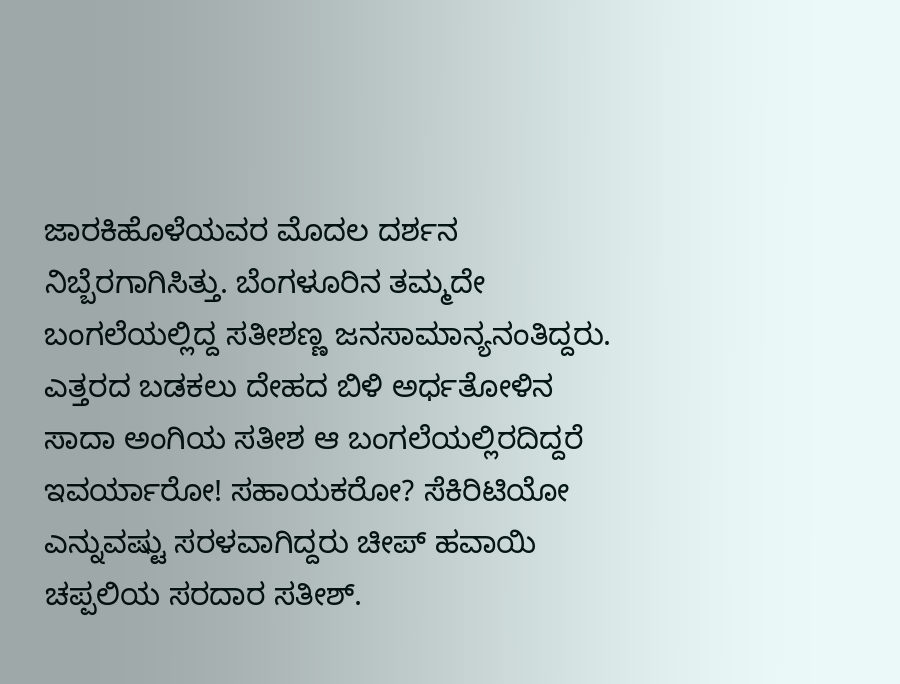ಜಾರಕಿಹೊಳೆಯವರ ಮೊದಲ ದರ್ಶನ ನಿಬ್ಬೆರಗಾಗಿಸಿತ್ತು. ಬೆಂಗಳೂರಿನ ತಮ್ಮದೇ ಬಂಗಲೆಯಲ್ಲಿದ್ದ ಸತೀಶಣ್ಣ ಜನಸಾಮಾನ್ಯನಂತಿದ್ದರು. ಎತ್ತರದ ಬಡಕಲು ದೇಹದ ಬಿಳಿ ಅರ್ಧತೋಳಿನ ಸಾದಾ ಅಂಗಿಯ ಸತೀಶ ಆ ಬಂಗಲೆಯಲ್ಲಿರದಿದ್ದರೆ ಇವರ್ಯಾರೋ! ಸಹಾಯಕರೋ? ಸೆಕಿರಿಟಿಯೋ ಎನ್ನುವಷ್ಟು ಸರಳವಾಗಿದ್ದರು ಚೀಪ್‌ ಹವಾಯಿ ಚಪ್ಪಲಿಯ ಸರದಾರ ಸತೀಶ್.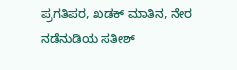ಪ್ರಗತಿಪರ, ಖಡಕ್‌ ಮಾತಿನ, ನೇರ ನಡೆನುಡಿಯ ಸತೀಶ್‌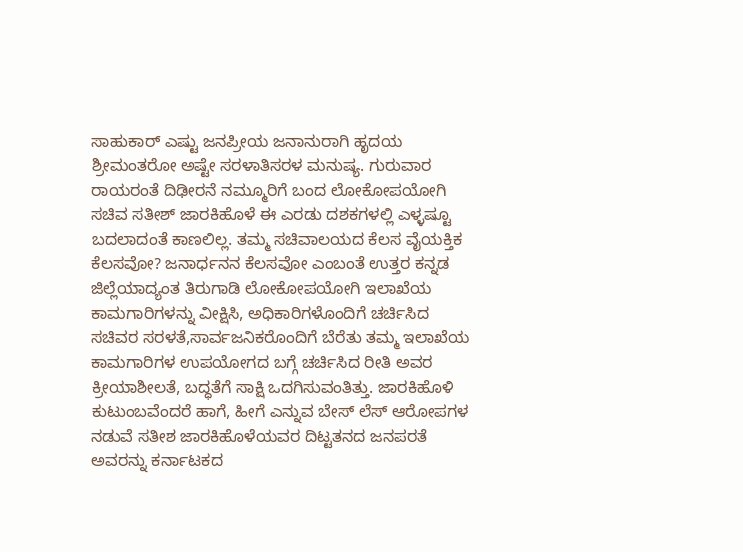ಸಾಹುಕಾರ್‌ ಎಷ್ಟು ಜನಪ್ರೀಯ ಜನಾನುರಾಗಿ ಹೃದಯ ಶ್ರೀಮಂತರೋ ಅಷ್ಟೇ ಸರಳಾತಿಸರಳ ಮನುಷ್ಯ. ಗುರುವಾರ ರಾಯರಂತೆ ದಿಢೀರನೆ ನಮ್ಮೂರಿಗೆ ಬಂದ ಲೋಕೋಪಯೋಗಿ ಸಚಿವ ಸತೀಶ್‌ ಜಾರಕಿಹೊಳೆ ಈ ಎರಡು ದಶಕಗಳಲ್ಲಿ ಎಳ್ಳಷ್ಟೂ ಬದಲಾದಂತೆ ಕಾಣಲಿಲ್ಲ. ತಮ್ಮ ಸಚಿವಾಲಯದ ಕೆಲಸ ವೈಯಕ್ತಿಕ ಕೆಲಸವೋ? ಜನಾರ್ಧನನ ಕೆಲಸವೋ ಎಂಬಂತೆ ಉತ್ತರ ಕನ್ನಡ ಜಿಲ್ಲೆಯಾದ್ಯಂತ ತಿರುಗಾಡಿ ಲೋಕೋಪಯೋಗಿ ಇಲಾಖೆಯ ಕಾಮಗಾರಿಗಳನ್ನು ವೀಕ್ಷಿಸಿ, ಅಧಿಕಾರಿಗಳೊಂದಿಗೆ ಚರ್ಚಿಸಿದ ಸಚಿವರ ಸರಳತೆ,ಸಾರ್ವಜನಿಕರೊಂದಿಗೆ ಬೆರೆತು ತಮ್ಮ ಇಲಾಖೆಯ ಕಾಮಗಾರಿಗಳ ಉಪಯೋಗದ ಬಗ್ಗೆ ಚರ್ಚಿಸಿದ ರೀತಿ ಅವರ ಕ್ರೀಯಾಶೀಲತೆ, ಬದ್ಧತೆಗೆ ಸಾಕ್ಷಿ ಒದಗಿಸುವಂತಿತ್ತು. ಜಾರಕಿಹೊಳಿ ಕುಟುಂಬವೆಂದರೆ ಹಾಗೆ, ಹೀಗೆ ಎನ್ನುವ ಬೇಸ್‌ ಲೆಸ್‌ ಆರೋಪಗಳ ನಡುವೆ ಸತೀಶ ಜಾರಕಿಹೊಳೆಯವರ ದಿಟ್ಟತನದ ಜನಪರತೆ ಅವರನ್ನು ಕರ್ನಾಟಕದ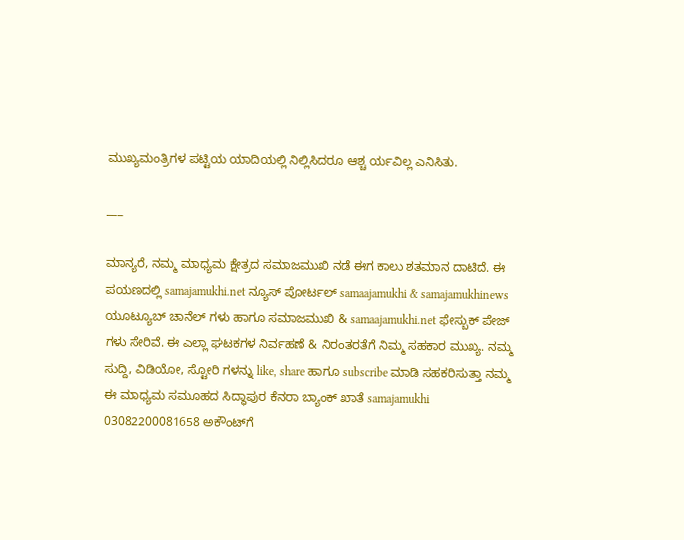ಮುಖ್ಯಮಂತ್ರಿಗಳ ಪಟ್ಟಿಯ ಯಾದಿಯಲ್ಲಿ ನಿಲ್ಲಿಸಿದರೂ ಆಶ್ಚ ರ್ಯವಿಲ್ಲ ಎನಿಸಿತು.

___

ಮಾನ್ಯರೆ, ನಮ್ಮ ಮಾಧ್ಯಮ ಕ್ಷೇತ್ರದ ಸಮಾಜಮುಖಿ ನಡೆ ಈಗ ಕಾಲು ಶತಮಾನ ದಾಟಿದೆ. ಈ ಪಯಣದಲ್ಲಿ samajamukhi.net ನ್ಯೂಸ್ ಪೋರ್ಟಲ್ samaajamukhi & samajamukhinews ಯೂಟ್ಯೂಬ್ ಚಾನೆಲ್ ಗಳು ಹಾಗೂ ಸಮಾಜಮುಖಿ & samaajamukhi.net ಫೇಸ್ಬುಕ್ ಪೇಜ್ ಗಳು ಸೇರಿವೆ. ಈ ಎಲ್ಲಾ ಘಟಕಗಳ ನಿರ್ವಹಣೆ & ನಿರಂತರತೆಗೆ ನಿಮ್ಮ ಸಹಕಾರ ಮುಖ್ಯ. ನಮ್ಮ ಸುದ್ದಿ, ವಿಡಿಯೋ, ಸ್ಟೋರಿ ಗಳನ್ನು like, share ಹಾಗೂ subscribe ಮಾಡಿ ಸಹಕರಿಸುತ್ತಾ ನಮ್ಮ ಈ ಮಾಧ್ಯಮ ಸಮೂಹದ ಸಿದ್ಧಾಪುರ ಕೆನರಾ ಬ್ಯಾಂಕ್ ಖಾತೆ samajamukhi 03082200081658 ಅಕೌಂಟ್‌ಗೆ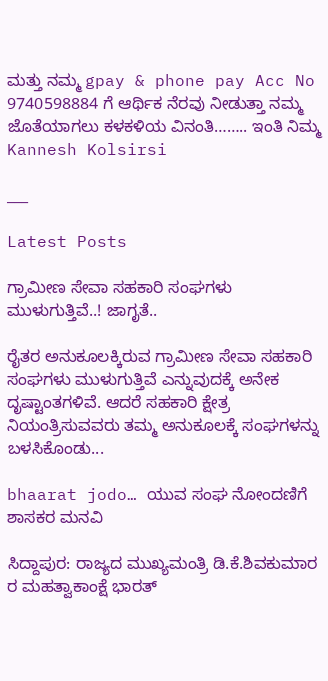ಮತ್ತು ನಮ್ಮ gpay & phone pay Acc No 9740598884 ಗೆ ಆರ್ಥಿಕ ನೆರವು ನೀಡುತ್ತಾ ನಮ್ಮ ಜೊತೆಯಾಗಲು ಕಳಕಳಿಯ ವಿನಂತಿ…….. ಇಂತಿ ನಿಮ್ಮ Kannesh Kolsirsi

___

Latest Posts

ಗ್ರಾಮೀಣ ಸೇವಾ ಸಹಕಾರಿ ಸಂಘಗಳು ಮುಳುಗುತ್ತಿವೆ..! ಜಾಗೃತೆ..

ರೈತರ ಅನುಕೂಲಕ್ಕಿರುವ ಗ್ರಾಮೀಣ ಸೇವಾ ಸಹಕಾರಿ ಸಂಘಗಳು ಮುಳುಗುತ್ತಿವೆ ಎನ್ನುವುದಕ್ಕೆ ಅನೇಕ ದೃಷ್ಟಾಂತಗಳಿವೆ. ಆದರೆ ಸಹಕಾರಿ ಕ್ಷೇತ್ರ ನಿಯಂತ್ರಿಸುವವರು ತಮ್ಮ ಅನುಕೂಲಕ್ಕೆ ಸಂಘಗಳನ್ನು ಬಳಸಿಕೊಂಡು...

bhaarat jodo… ಯುವ ಸಂಘ ನೋಂದಣಿಗೆ ಶಾಸಕರ ಮನವಿ

ಸಿದ್ದಾಪುರ: ರಾಜ್ಯದ ಮುಖ್ಯಮಂತ್ರಿ ಡಿ.ಕೆ.ಶಿವಕುಮಾರ ರ ಮಹತ್ವಾಕಾಂಕ್ಷೆ ಭಾರತ್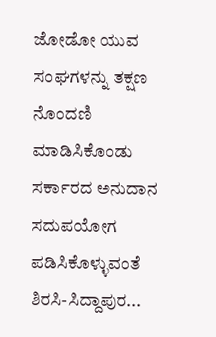ಜೋಡೋ ಯುವ ಸಂಘಗಳನ್ನು ತಕ್ಷಣ ನೊಂದಣಿ ಮಾಡಿಸಿಕೊಂಡು ಸರ್ಕಾರದ ಅನುದಾನ ಸದುಪಯೋಗ ಪಡಿಸಿಕೊಳ್ಳುವಂತೆ ಶಿರಸಿ-ಸಿದ್ದಾಪುರ...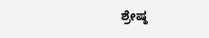ಶ್ರೇಷ್ಠ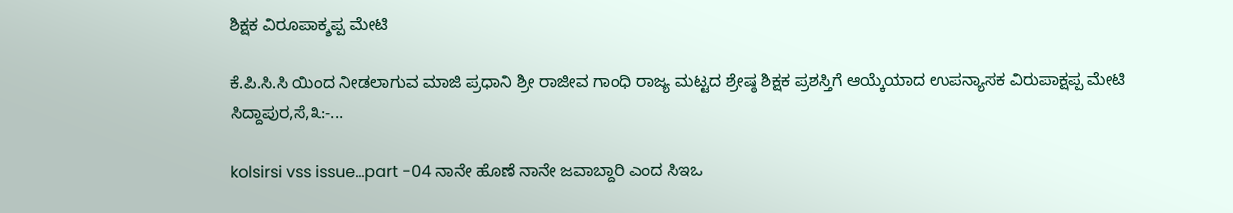ಶಿಕ್ಷಕ ವಿರೂಪಾಕ್ಶಪ್ಪ ಮೇಟಿ

ಕೆ.ಪಿ.ಸಿ.ಸಿ ಯಿಂದ ನೀಡಲಾಗುವ ಮಾಜಿ ಪ್ರಧಾನಿ ಶ್ರೀ ರಾಜೀವ ಗಾಂಧಿ ರಾಜ್ಯ ಮಟ್ಟದ ಶ್ರೇಷ್ಠ ಶಿಕ್ಷಕ ಪ್ರಶಸ್ತಿಗೆ ಆಯ್ಕೆಯಾದ ಉಪನ್ಯಾಸಕ ವಿರುಪಾಕ್ಷಪ್ಪ ಮೇಟಿ ಸಿದ್ದಾಪುರ,ಸೆ,೩:-...

kolsirsi vss issue…part -04 ನಾನೇ ಹೊಣೆ ನಾನೇ ಜವಾಬ್ದಾರಿ ಎಂದ ಸಿಇಒ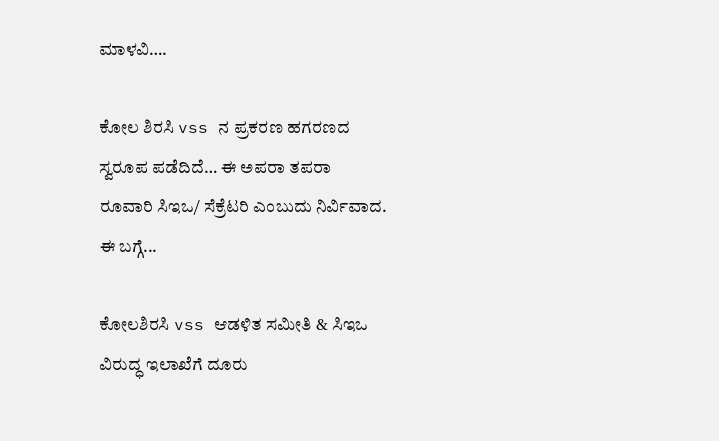ಮಾಳವಿ….

ಕೋಲ ಶಿರಸಿ vss ನ ಪ್ರಕರಣ ಹಗರಣದ ಸ್ವರೂಪ ಪಡೆದಿದೆ… ಈ ಅಪರಾ ತಪರಾ ರೂವಾರಿ ಸಿಇಒ/ ಸೆಕ್ರೆಟರಿ ಎಂಬುದು ನಿರ್ವಿವಾದ. ಈ ಬಗ್ಗೆ...

ಕೋಲಶಿರಸಿ vss ಆಡಳಿತ ಸಮೀತಿ & ಸಿಇಒ ವಿರುದ್ಧ ಇಲಾಖೆಗೆ ದೂರು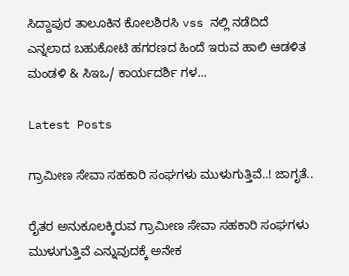ಸಿದ್ದಾಪುರ ತಾಲೂಕಿನ ಕೋಲಶಿರಸಿ vss ನಲ್ಲಿ ನಡೆದಿದೆ ಎನ್ನಲಾದ ಬಹುಕೋಟಿ ಹಗರಣದ ಹಿಂದೆ ಇರುವ ಹಾಲಿ ಆಡಳಿತ ಮಂಡಳಿ & ಸಿಇಒ/ ಕಾರ್ಯದರ್ಶಿ ಗಳ...

Latest Posts

ಗ್ರಾಮೀಣ ಸೇವಾ ಸಹಕಾರಿ ಸಂಘಗಳು ಮುಳುಗುತ್ತಿವೆ..! ಜಾಗೃತೆ..

ರೈತರ ಅನುಕೂಲಕ್ಕಿರುವ ಗ್ರಾಮೀಣ ಸೇವಾ ಸಹಕಾರಿ ಸಂಘಗಳು ಮುಳುಗುತ್ತಿವೆ ಎನ್ನುವುದಕ್ಕೆ ಅನೇಕ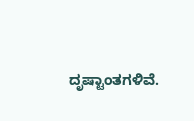ದೃಷ್ಟಾಂತಗಳಿವೆ.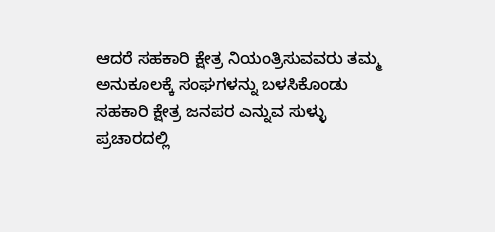ಆದರೆ ಸಹಕಾರಿ ಕ್ಷೇತ್ರ ನಿಯಂತ್ರಿಸುವವರು ತಮ್ಮ ಅನುಕೂಲಕ್ಕೆ ಸಂಘಗಳನ್ನು ಬಳಸಿಕೊಂಡು ಸಹಕಾರಿ ಕ್ಷೇತ್ರ ಜನಪರ ಎನ್ನುವ ಸುಳ್ಳು ಪ್ರಚಾರದಲ್ಲಿ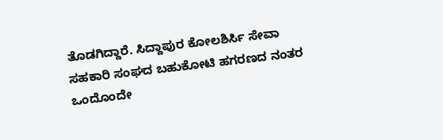ತೊಡಗಿದ್ದಾರೆ. ಸಿದ್ದಾಪುರ ಕೋಲಶಿರ್ಸಿ ಸೇವಾ ಸಹಕಾರಿ ಸಂಘದ ಬಹುಕೋಟಿ ಹಗರಣದ ನಂತರ ಒಂದೊಂದೇ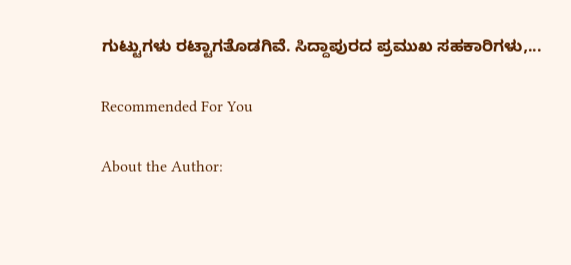ಗುಟ್ಟುಗಳು ರಟ್ಟಾಗತೊಡಗಿವೆ. ಸಿದ್ದಾಪುರದ ಪ್ರಮುಖ ಸಹಕಾರಿಗಳು,...

Recommended For You

About the Author: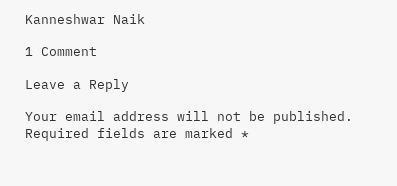Kanneshwar Naik

1 Comment

Leave a Reply

Your email address will not be published. Required fields are marked *